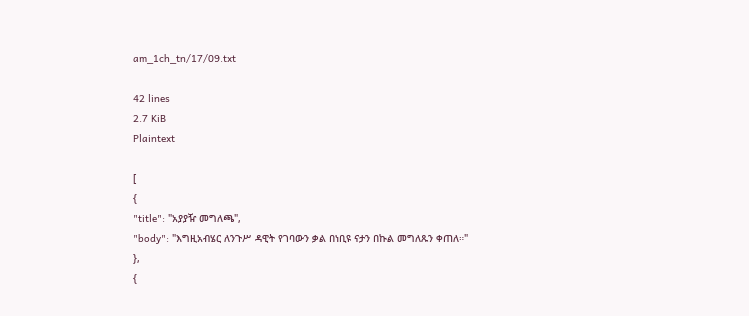am_1ch_tn/17/09.txt

42 lines
2.7 KiB
Plaintext

[
{
"title": "አያያዥ መግለጫ",
"body": "እግዚአብሄር ለንጉሥ ዳዊት የገባውን ቃል በነቢዩ ናታን በኩል መግለጹን ቀጠለ።"
},
{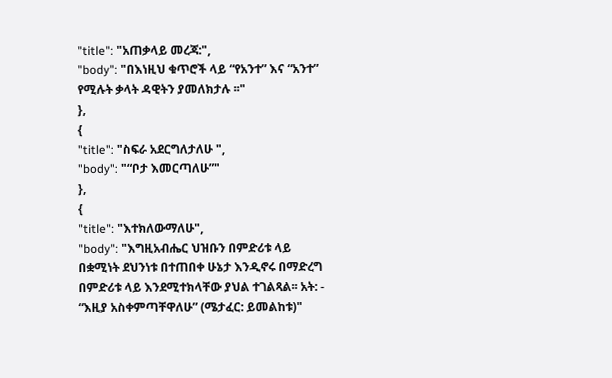"title": "አጠቃላይ መረጃ:",
"body": "በእነዚህ ቁጥሮች ላይ “የአንተ” እና “አንተ” የሚሉት ቃላት ዳዊትን ያመለክታሉ ፡፡"
},
{
"title": "ስፍራ አደርግለታለሁ ",
"body": "“ቦታ እመርጣለሁ”"
},
{
"title": "እተክለውማለሁ",
"body": "እግዚአብሔር ህዝቡን በምድሪቱ ላይ በቋሚነት ደህንነቱ በተጠበቀ ሁኔታ እንዲኖሩ በማድረግ በምድሪቱ ላይ እንደሚተክላቸው ያህል ተገልጻል፡፡ አት: - “እዚያ አስቀምጣቸዋለሁ” (ሜታፈር: ይመልከቱ)"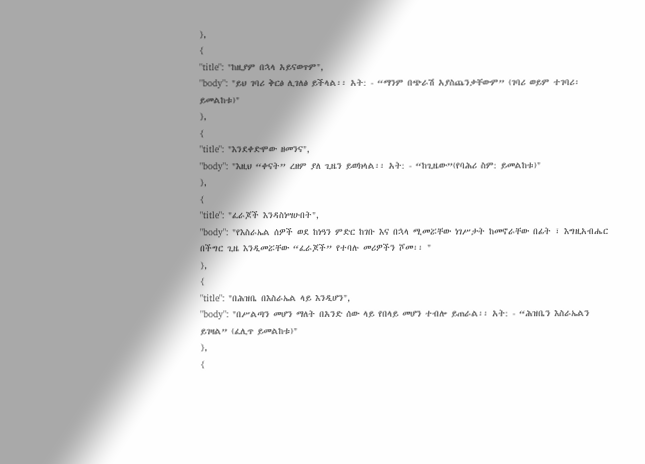},
{
"title": "ከዚያም በኋላ አይናወጥም",
"body": "ይህ ገባሪ ቅርፅ ሊገለፅ ይችላል፡፡ አት: - “ማንም በጭራሽ አያስጨንቃቸውም” (ገባሪ ወይም ተገባሪ፡ ይመልከቱ)"
},
{
"title": "እንደቀድሞው ዘመንና",
"body": "እዚህ “ቀናት” ረዘም ያለ ጊዜን ይወክላል፡፡ አት: - “ከጊዜው”(የባሕሪ ስም: ይመልከቱ)"
},
{
"title": "ፈራጆች እንዳስነሣሁበት",
"body": "የእስራኤል ሰዎች ወደ ከነዓን ምድር ከገቡ እና በኋላ ሚመሯቸው ነገሥታት ከመኖራቸው በፊት ፣ እግዚአብሔር በችግር ጊዜ እንዲመሯቸው “ፈራጆች” የተባሉ መሪዎችን ሾመ፡፡ "
},
{
"title": "በሕዝቤ በእስራኤል ላይ እንዲሆን",
"body": "በሥልጣን መሆን ማለት በአንድ ሰው ላይ የበላይ መሆን ተብሎ ይጠራል፡፡ አት: - “ሕዝቤን እስራኤልን ይገዛል” (ፈሊጥ ይመልከቱ)"
},
{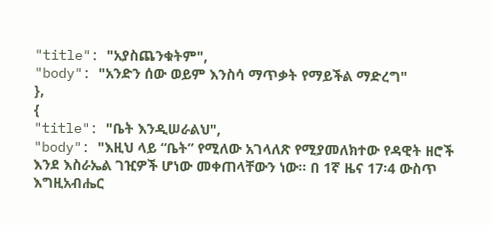"title": "አያስጨንቁትም",
"body": "አንድን ሰው ወይም እንስሳ ማጥቃት የማይችል ማድረግ"
},
{
"title": "ቤት እንዲሠራልህ",
"body": "እዚህ ላይ “ቤት” የሚለው አገላለጽ የሚያመለክተው የዳዊት ዘሮች እንደ እስራኤል ገዢዎች ሆነው መቀጠላቸውን ነው፡፡ በ 1ኛ ዜና 17፡4 ውስጥ እግዚአብሔር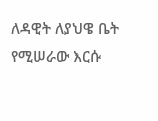ለዳዊት ለያህዌ ቤት የሚሠራው እርሱ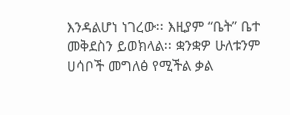እንዳልሆነ ነገረው፡፡ እዚያም “ቤት” ቤተ መቅደስን ይወክላል፡፡ ቋንቋዎ ሁለቱንም ሀሳቦች መግለፅ የሚችል ቃል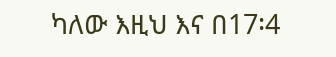ካለው እዚህ እና በ17፡4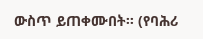ውስጥ ይጠቀሙበት፡፡ (የባሕሪ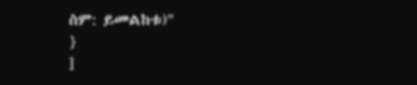ስም: ይመልከቱ)"
}
]